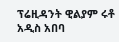ፕሬዚዳንት ዊልያም ሩቶ አዲስ አበባ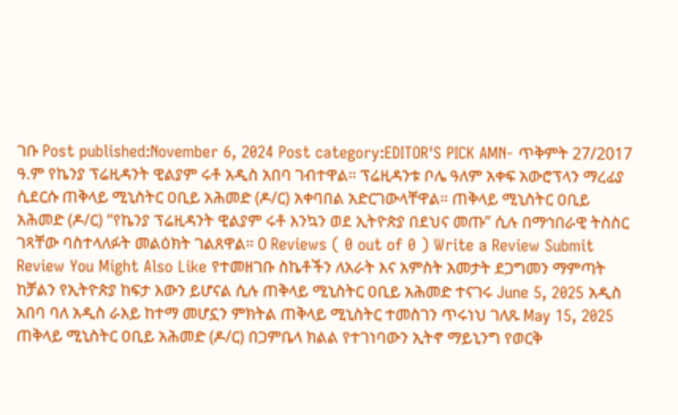ገቡ Post published:November 6, 2024 Post category:EDITOR'S PICK AMN- ጥቅምት 27/2017 ዓ.ም የኬንያ ፕሬዚዳንት ዊልያም ሩቶ አዲስ አበባ ገብተዋል። ፕሬዚዳንቱ ቦሌ ዓለም አቀፍ አውሮፕላን ማረፊያ ሲደርሱ ጠቅላይ ሚኒስትር ዐቢይ አሕመድ (ዶ/ር) አቀባበል አድርገውላቸዋል። ጠቅላይ ሚኒስትር ዐቢይ አሕመድ (ዶ/ር) “የኬንያ ፕሬዚዳንት ዊልያም ሩቶ እንኳን ወደ ኢትዮጵያ በደህና መጡ” ሲሉ በማኅበራዊ ትስስር ገጻቸው ባስተላለፉት መልዕክት ገልጸዋል። 0 Reviews ( 0 out of 0 ) Write a Review Submit Review You Might Also Like የተመዘገቡ ስኬቶችን ለአራት እና አምስት አመታት ደጋግመን ማምጣት ከቻልን የኢትዮጵያ ከፍታ እውን ይሆናል ሲሉ ጠቅላይ ሚኒስትር ዐቢይ አሕመድ ተናገሩ June 5, 2025 አዲስ አበባ ባለ አዲስ ራእይ ከተማ መሆኗን ምክትል ጠቅላይ ሚኒስትር ተመስገን ጥሩነህ ገለጹ May 15, 2025 ጠቅላይ ሚኒስትር ዐቢይ አሕመድ (ዶ/ር) በጋምቤላ ክልል የተገነባውን ኢትኖ ማይኒንግ የወርቅ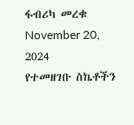ፋብሪካ መረቁ November 20, 2024
የተመዘገቡ ስኬቶችን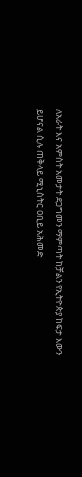ለአራት እና አምስት አመታት ደጋግመን ማምጣት ከቻልን የኢትዮጵያ ከፍታ እውን ይሆናል ሲሉ ጠቅላይ ሚኒስትር ዐቢይ አሕመድ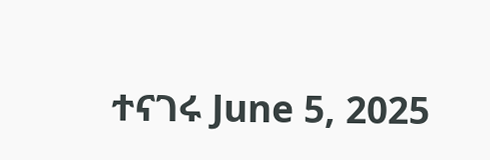ተናገሩ June 5, 2025